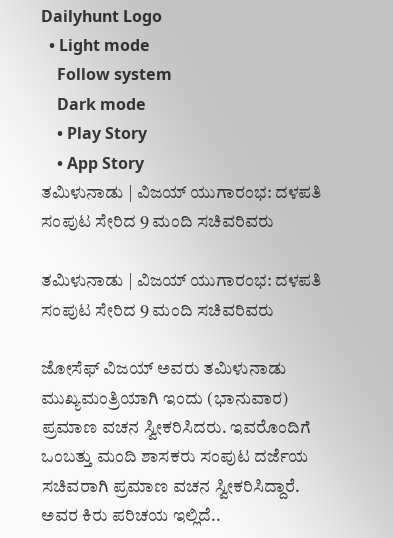Dailyhunt Logo
  • Light mode
    Follow system
    Dark mode
    • Play Story
    • App Story
ತಮಿಳುನಾಡು | ವಿಜಯ್ ಯುಗಾರಂಭ: ದಳಪತಿ ಸಂಪುಟ ಸೇರಿದ 9 ಮಂದಿ ಸಚಿವರಿವರು

ತಮಿಳುನಾಡು | ವಿಜಯ್ ಯುಗಾರಂಭ: ದಳಪತಿ ಸಂಪುಟ ಸೇರಿದ 9 ಮಂದಿ ಸಚಿವರಿವರು

ಜೋಸೆಫ್ ವಿಜಯ್ ಅವರು ತಮಿಳುನಾಡು ಮುಖ್ಯಮಂತ್ರಿಯಾಗಿ ಇಂದು (ಭಾನುವಾರ) ಪ್ರಮಾಣ ವಚನ ಸ್ವೀಕರಿಸಿದರು. ಇವರೊಂದಿಗೆ ಒಂಬತ್ತು ಮಂದಿ ಶಾಸಕರು ಸಂಪುಟ ದರ್ಜೆಯ ಸಚಿವರಾಗಿ ಪ್ರಮಾಣ ವಚನ ಸ್ವೀಕರಿಸಿದ್ದಾರೆ. ಅವರ ಕಿರು ಪರಿಚಯ ಇಲ್ಲಿದೆ..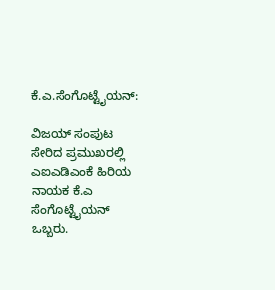ಕೆ.ಎ.ಸೆಂಗೊಟ್ಟೈಯನ್:

ವಿಜಯ್‌ ಸಂಪುಟ ಸೇರಿದ ಪ್ರಮುಖರಲ್ಲಿ ಎಐಎಡಿಎಂಕೆ ಹಿರಿಯ ನಾಯಕ ಕೆ.ಎ ಸೆಂಗೊಟ್ಟೈಯನ್ ಒಬ್ಬರು.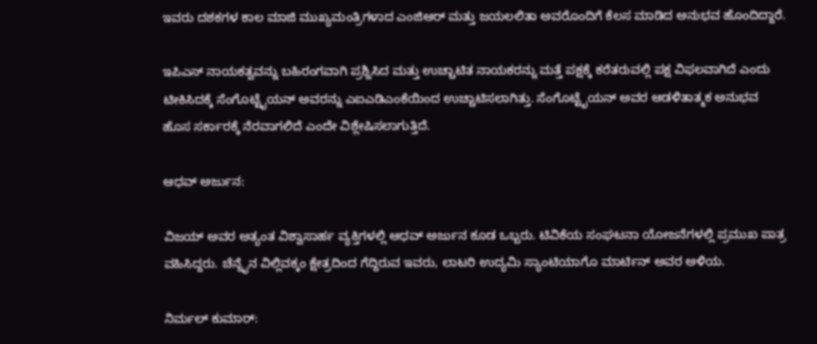ಇವರು ದಶಕಗಳ ಕಾಲ ಮಾಜಿ ಮುಖ್ಯಮಂತ್ರಿಗಳಾದ ಎಂಜಿಆರ್ ಮತ್ತು ಜಯಲಲಿತಾ ಅವರೊಂದಿಗೆ ಕೆಲಸ ಮಾಡಿದ ಅನುಭವ ಹೊಂದಿದ್ದಾರೆ.

ಇಪಿಎಸ್ ನಾಯಕತ್ವವನ್ನು ಬಹಿರಂಗವಾಗಿ ಪ್ರಶ್ನಿಸಿದ ಮತ್ತು ಉಚ್ಚಾಟಿತ ನಾಯಕರನ್ನು ಮತ್ತೆ ಪಕ್ಷಕ್ಕೆ ಕರೆತರುವಲ್ಲಿ ಪಕ್ಷ ವಿಫಲವಾಗಿದೆ ಎಂದು ಟೀಕಿಸಿ‌ದಕ್ಕೆ ಸೆಂಗೊಟ್ಟೈಯನ್ ಅವರನ್ನು ಎಐಎಡಿಎಂಕೆಯಿಂದ ಉಚ್ಚಾಟಿಸಲಾಗಿತ್ತು. ಸೆಂಗೊಟ್ಟೈಯನ್ ಅವರ ಆಡಳಿತಾತ್ಮಕ ಅನುಭವ ಹೊಸ ಸರ್ಕಾರಕ್ಕೆ ನೆರವಾಗಲಿದೆ ಎಂದೇ ವಿಶ್ಲೇಷಿಸಲಾಗುತ್ತಿದೆ.

ಆಧವ್‌ ಅರ್ಜುನ:

ವಿಜಯ್ ಅವರ ಅತ್ಯಂತ ವಿಶ್ವಾಸಾರ್ಹ ವ್ಯಕ್ತಿಗಳಲ್ಲಿ ಆಧವ್‌ ಅರ್ಜುನ ಕೂಡ ಒಬ್ಬರು. ಟಿವಿಕೆಯ ಸಂಘಟನಾ ಯೋಜನೆಗಳಲ್ಲಿ ಪ್ರಮುಖ ಪಾತ್ರ ವಹಿಸಿದ್ದರು. ಚೆನ್ನೈನ ವಿಲ್ಲಿವಕ್ಕಂ ಕ್ಷೇತ್ರದಿಂದ ಗೆದ್ದಿರುವ ಇವರು, ಲಾಟರಿ ಉದ್ಯಮಿ ಸ್ಯಾಂಟಿಯಾಗೊ ಮಾರ್ಟಿನ್ ಅವರ ಅಳಿಯ.

ನಿರ್ಮಲ್‌ ಕುಮಾರ್‌: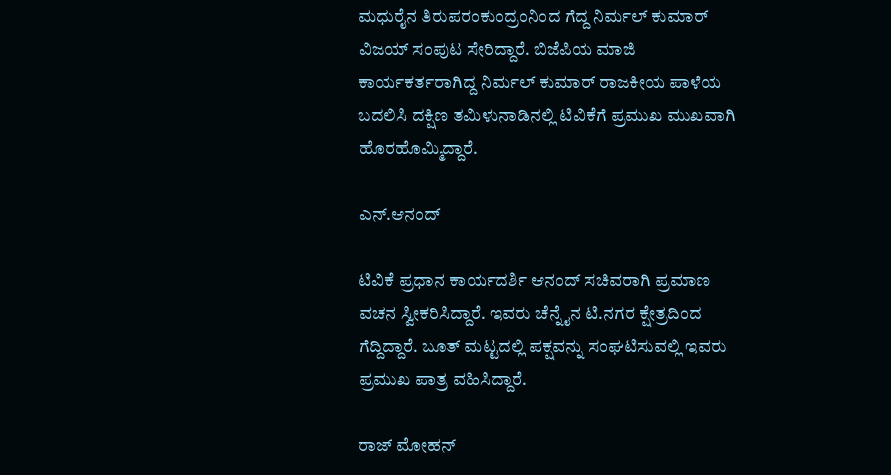ಮಧುರೈನ ತಿರುಪರಂಕುಂದ್ರಂನಿಂದ ಗೆದ್ದ ನಿರ್ಮಲ್ ಕುಮಾರ್ ವಿಜಯ್‌ ಸಂಪುಟ ಸೇರಿದ್ದಾರೆ. ಬಿಜೆಪಿಯ ಮಾಜಿ ಕಾರ್ಯಕರ್ತರಾಗಿದ್ದ ನಿರ್ಮಲ್ ಕುಮಾರ್ ರಾಜಕೀಯ ಪಾಳೆಯ ಬದಲಿಸಿ ದಕ್ಷಿಣ ತಮಿಳುನಾಡಿನಲ್ಲಿ ಟಿವಿಕೆಗೆ ಪ್ರಮುಖ ಮುಖವಾಗಿ ಹೊರಹೊಮ್ಮಿದ್ದಾರೆ.

ಎನ್‌.ಆನಂದ್

ಟಿವಿಕೆ ಪ್ರಧಾನ ಕಾರ್ಯದರ್ಶಿ ಆನಂದ್ ಸಚಿವರಾಗಿ ಪ್ರಮಾಣ ವಚನ ಸ್ವೀಕರಿಸಿದ್ದಾರೆ. ಇವರು ಚೆನ್ನೈನ ಟಿ.ನಗರ ಕ್ಷೇತ್ರದಿಂದ ಗೆದ್ದಿದ್ದಾರೆ. ಬೂತ್ ಮಟ್ಟದಲ್ಲಿ ಪಕ್ಷವನ್ನು ಸಂಘಟಿಸುವಲ್ಲಿ ಇವರು ಪ್ರಮುಖ ಪಾತ್ರ ವಹಿಸಿದ್ದಾರೆ.

ರಾಜ್‌ ಮೋಹನ್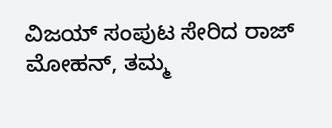ವಿಜಯ್‌ ಸಂಪುಟ ಸೇರಿದ ರಾಜ್ ಮೋಹನ್, ತಮ್ಮ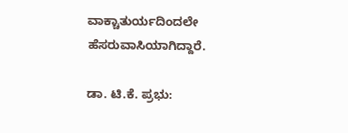ವಾಕ್ಚಾತುರ್ಯದಿಂದಲೇ ಹೆಸರುವಾಸಿಯಾಗಿದ್ದಾರೆ.

ಡಾ. ಟಿ.ಕೆ. ಪ್ರಭು: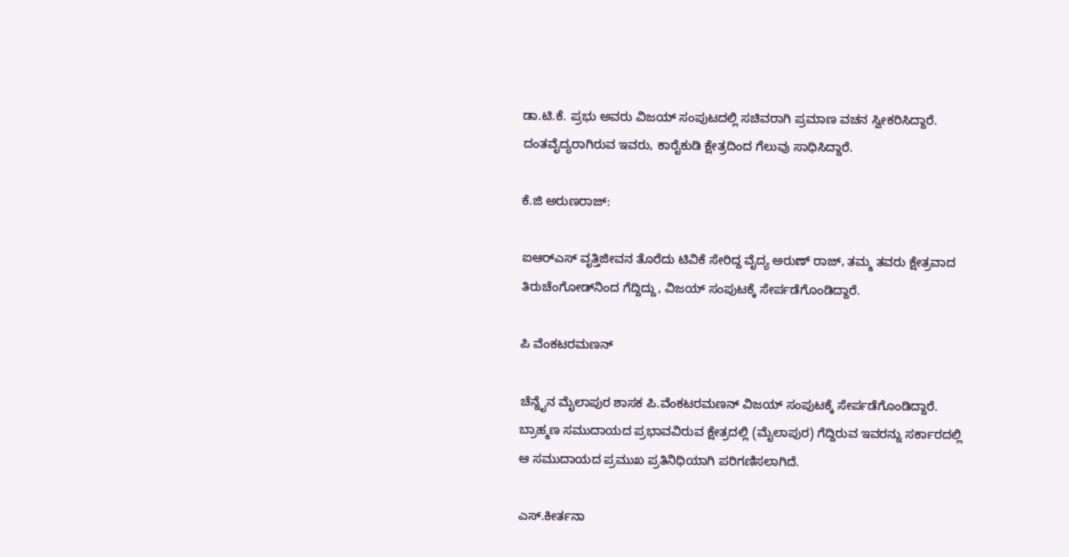ಡಾ.ಟಿ.ಕೆ. ಪ್ರಭು ಅವರು ವಿಜಯ್‌ ಸಂಪುಟದಲ್ಲಿ ಸಚಿವರಾಗಿ ಪ್ರಮಾಣ ವಚನ ಸ್ವೀಕರಿಸಿದ್ದಾರೆ. ದಂತವೈದ್ಯರಾಗಿರುವ ಇವರು, ಕಾರೈಕುಡಿ ಕ್ಷೇತ್ರದಿಂದ ಗೆಲುವು ಸಾಧಿಸಿದ್ದಾರೆ.

ಕೆ.ಜಿ ಅರುಣರಾಜ್:

ಐಆರ್‌ಎಸ್ ವೃತ್ತಿಜೀವನ ತೊರೆದು ಟಿವಿಕೆ ಸೇರಿದ್ದ ವೈದ್ಯ ಅರುಣ್ ರಾಜ್, ತಮ್ಮ ತವರು ಕ್ಷೇತ್ರವಾದ ತಿರುಚೆಂಗೋಡ್‌ನಿಂದ ಗೆದ್ದಿದ್ದು, ವಿಜಯ್‌ ಸಂಪುಟಕ್ಕೆ ಸೇರ್ಪಡೆಗೊಂಡಿದ್ದಾರೆ.

ಪಿ ವೆಂಕಟರಮಣನ್

ಚೆನ್ನೈನ ಮೈಲಾಪುರ ಶಾಸಕ ಪಿ.ವೆಂಕಟರಮಣನ್ ವಿಜಯ್‌ ಸಂಪುಟಕ್ಕೆ ಸೇರ್ಪಡೆಗೊಂಡಿದ್ದಾರೆ. ಬ್ರಾಹ್ಮಣ ಸಮುದಾಯದ ಪ್ರಭಾವವಿರುವ ಕ್ಷೇತ್ರದಲ್ಲಿ (ಮೈಲಾಪುರ) ಗೆದ್ದಿರುವ ಇವರನ್ನು ಸರ್ಕಾರದಲ್ಲಿ ಆ ಸಮುದಾಯದ ಪ್ರಮುಖ ಪ್ರತಿನಿಧಿಯಾಗಿ ಪರಿಗಣಿಸಲಾಗಿದೆ.

ಎಸ್.ಕೀರ್ತನಾ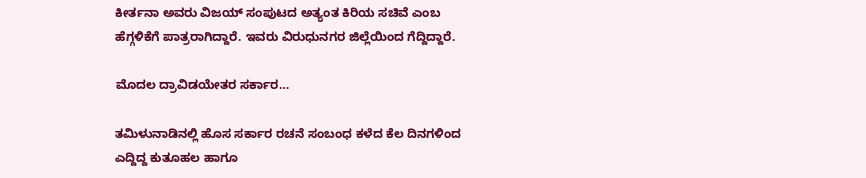ಕೀರ್ತನಾ ಅವರು ವಿಜಯ್ ಸಂಪುಟದ ಅತ್ಯಂತ ಕಿರಿಯ ಸಚಿವೆ ಎಂಬ ಹೆಗ್ಗಳಿಕೆಗೆ ಪಾತ್ರರಾಗಿದ್ದಾರೆ. ಇವರು ವಿರುಧುನಗರ ಜಿಲ್ಲೆಯಿಂದ ಗೆದ್ದಿದ್ದಾರೆ.

ಮೊದಲ ದ್ರಾವಿಡಯೇತರ ಸರ್ಕಾರ…

ತಮಿಳುನಾಡಿನಲ್ಲಿ ಹೊಸ ಸರ್ಕಾರ ರಚನೆ ಸಂಬಂಧ ಕಳೆದ ಕೆಲ ದಿನಗಳಿಂದ ಎದ್ದಿದ್ದ ಕುತೂಹಲ ಹಾಗೂ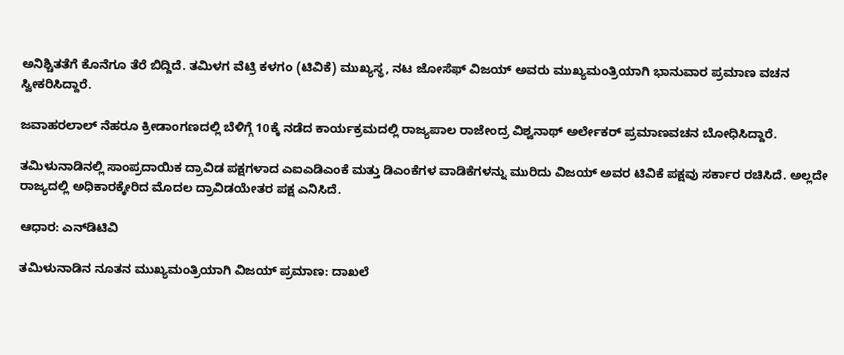ಅನಿಶ್ಚಿತತೆಗೆ ಕೊನೆಗೂ ತೆರೆ ಬಿದ್ದಿದೆ. ತಮಿಳಗ ವೆಟ್ರಿ ಕಳಗಂ (ಟಿವಿಕೆ) ಮುಖ್ಯಸ್ಥ, ನಟ ಜೋಸೆಫ್‌ ವಿಜಯ್‌ ಅವರು ಮುಖ್ಯಮಂತ್ರಿಯಾಗಿ ಭಾನುವಾರ ಪ್ರಮಾಣ ವಚನ ಸ್ವೀಕರಿಸಿದ್ದಾರೆ.

ಜವಾಹರಲಾಲ್ ನೆಹರೂ ಕ್ರೀಡಾಂಗಣದಲ್ಲಿ ಬೆಳಿಗ್ಗೆ 10ಕ್ಕೆ ನಡೆದ ಕಾರ್ಯಕ್ರಮದಲ್ಲಿ ರಾಜ್ಯಪಾಲ ರಾಜೇಂದ್ರ ವಿಶ್ವನಾಥ್ ಅರ್ಲೇಕರ್ ಪ್ರಮಾಣವಚನ ಬೋಧಿಸಿದ್ದಾರೆ.

ತಮಿಳುನಾಡಿನಲ್ಲಿ ಸಾಂಪ್ರದಾಯಿಕ ದ್ರಾವಿಡ ಪಕ್ಷಗಳಾದ ಎಐಎಡಿಎಂಕೆ ಮತ್ತು ಡಿಎಂಕೆಗಳ ವಾಡಿಕೆಗಳನ್ನು ಮುರಿದು ವಿಜಯ್ ಅವರ ಟಿವಿಕೆ ಪಕ್ಷವು ಸರ್ಕಾರ ರಚಿಸಿದೆ. ಅಲ್ಲದೇ ರಾಜ್ಯದಲ್ಲಿ ಅಧಿಕಾರಕ್ಕೇರಿದ ಮೊದಲ ದ್ರಾವಿಡಯೇತರ ಪಕ್ಷ ಎನಿಸಿದೆ.

ಆಧಾರ: ಎನ್‌ಡಿಟಿವಿ

ತಮಿಳುನಾಡಿನ ನೂತನ ಮುಖ್ಯಮಂತ್ರಿಯಾಗಿ ವಿಜಯ್ ಪ್ರಮಾಣ: ದಾಖಲೆ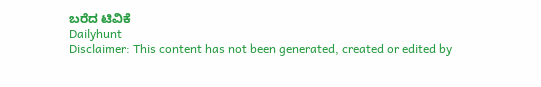ಬರೆದ ಟಿವಿಕೆ
Dailyhunt
Disclaimer: This content has not been generated, created or edited by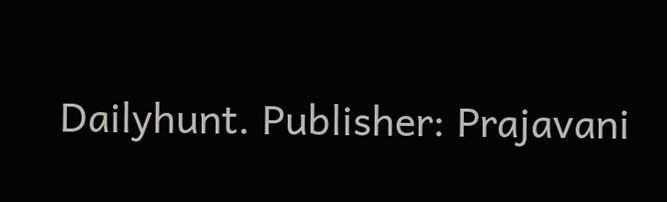Dailyhunt. Publisher: Prajavani